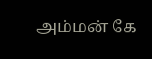அம்மன் கே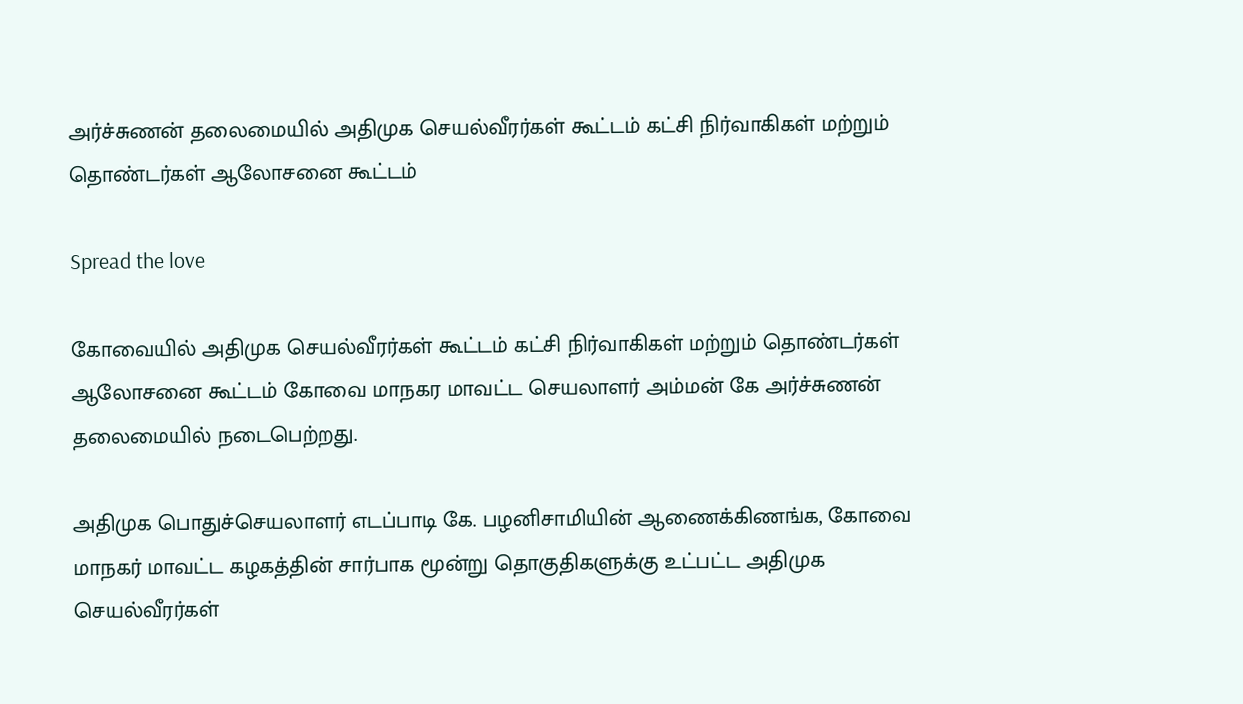அர்ச்சுணன் தலைமையில் அதிமுக செயல்வீரர்கள் கூட்டம் கட்சி நிர்வாகிகள் மற்றும் தொண்டர்கள் ஆலோசனை கூட்டம்

Spread the love

கோவையில் அதிமுக செயல்வீரர்கள் கூட்டம் கட்சி நிர்வாகிகள் மற்றும் தொண்டர்கள் ஆலோசனை கூட்டம் கோவை மாநகர மாவட்ட செயலாளர் அம்மன் கே அர்ச்சுணன் தலைமையில் நடைபெற்றது.

அதிமுக பொதுச்செயலாளர் எடப்பாடி கே. பழனிசாமியின் ஆணைக்கிணங்க, கோவை மாநகர் மாவட்ட கழகத்தின் சார்பாக மூன்று தொகுதிகளுக்கு உட்பட்ட அதிமுக செயல்வீரர்கள்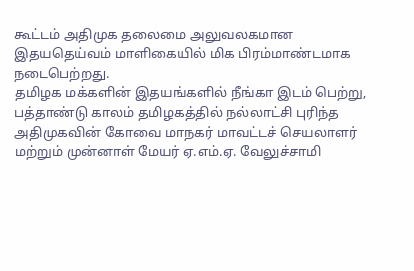கூட்டம் அதிமுக தலைமை அலுவலகமான இதயதெய்வம் மாளிகையில் மிக பிரம்மாண்டமாக நடைபெற்றது.
தமிழக மக்களின் இதயங்களில் நீங்கா இடம் பெற்று, பத்தாண்டு காலம் தமிழகத்தில் நல்லாட்சி புரிந்த அதிமுகவின் கோவை மாநகர் மாவட்டச் செயலாளர் மற்றும் முன்னாள் மேயர் ஏ.எம்.ஏ. வேலுச்சாமி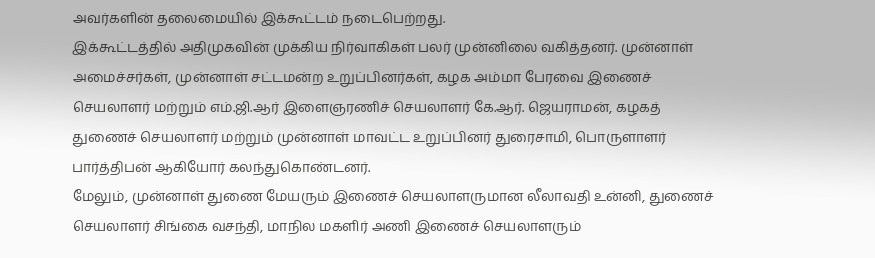அவர்களின் தலைமையில் இக்கூட்டம் நடைபெற்றது.
இக்கூட்டத்தில் அதிமுகவின் முக்கிய நிர்வாகிகள் பலர் முன்னிலை வகித்தனர். முன்னாள் அமைச்சர்கள், முன்னாள் சட்டமன்ற உறுப்பினர்கள், கழக அம்மா பேரவை இணைச் செயலாளர் மற்றும் எம்.ஜி.ஆர் இளைஞரணிச் செயலாளர் கே.ஆர். ஜெயராமன், கழகத் துணைச் செயலாளர் மற்றும் முன்னாள் மாவட்ட உறுப்பினர் துரைசாமி, பொருளாளர் பார்த்திபன் ஆகியோர் கலந்துகொண்டனர்.
மேலும், முன்னாள் துணை மேயரும் இணைச் செயலாளருமான லீலாவதி உன்னி, துணைச் செயலாளர் சிங்கை வசந்தி, மாநில மகளிர் அணி இணைச் செயலாளரும்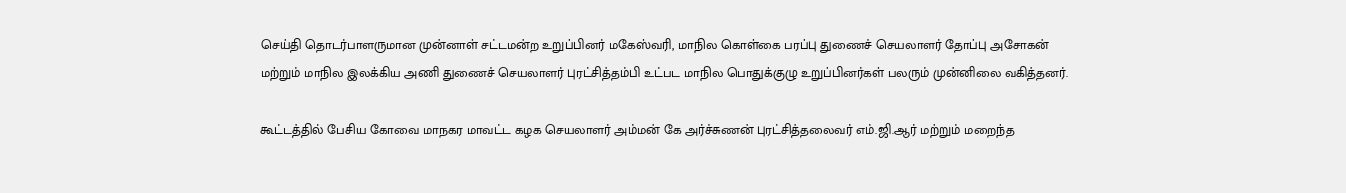செய்தி தொடர்பாளருமான முன்னாள் சட்டமன்ற உறுப்பினர் மகேஸ்வரி, மாநில கொள்கை பரப்பு துணைச் செயலாளர் தோப்பு அசோகன் மற்றும் மாநில இலக்கிய அணி துணைச் செயலாளர் புரட்சித்தம்பி உட்பட மாநில பொதுக்குழு உறுப்பினர்கள் பலரும் முன்னிலை வகித்தனர்.

கூட்டத்தில் பேசிய கோவை மாநகர மாவட்ட கழக செயலாளர் அம்மன் கே அர்ச்சுணன் புரட்சித்தலைவர் எம்.ஜி.ஆர் மற்றும் மறைந்த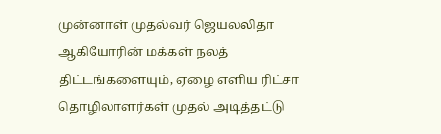முன்னாள் முதல்வர் ஜெயலலிதா ஆகியோரின் மக்கள் நலத் திட்டங்களையும், ஏழை எளிய ரிட்சா தொழிலாளர்கள் முதல் அடித்தட்டு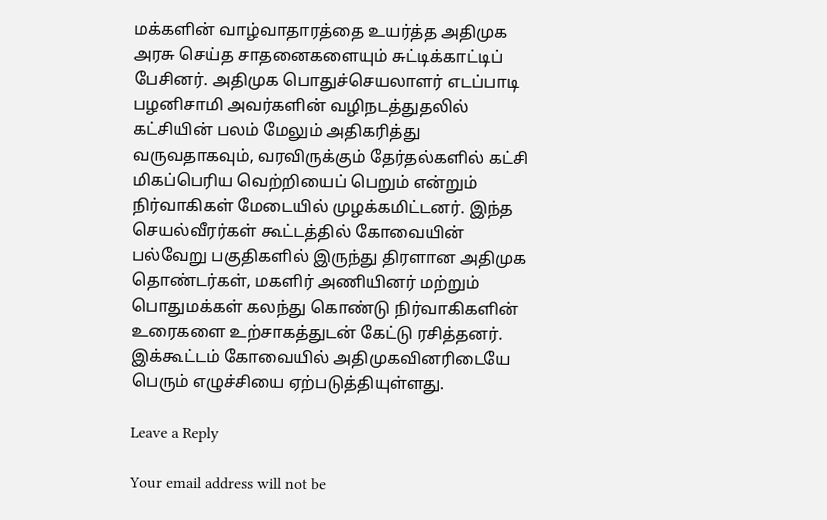மக்களின் வாழ்வாதாரத்தை உயர்த்த அதிமுக அரசு செய்த சாதனைகளையும் சுட்டிக்காட்டிப் பேசினர். அதிமுக பொதுச்செயலாளர் எடப்பாடி பழனிசாமி அவர்களின் வழிநடத்துதலில் கட்சியின் பலம் மேலும் அதிகரித்து வருவதாகவும், வரவிருக்கும் தேர்தல்களில் கட்சி மிகப்பெரிய வெற்றியைப் பெறும் என்றும் நிர்வாகிகள் மேடையில் முழக்கமிட்டனர். இந்த செயல்வீரர்கள் கூட்டத்தில் கோவையின் பல்வேறு பகுதிகளில் இருந்து திரளான அதிமுக தொண்டர்கள், மகளிர் அணியினர் மற்றும் பொதுமக்கள் கலந்து கொண்டு நிர்வாகிகளின் உரைகளை உற்சாகத்துடன் கேட்டு ரசித்தனர். இக்கூட்டம் கோவையில் அதிமுகவினரிடையே பெரும் எழுச்சியை ஏற்படுத்தியுள்ளது.

Leave a Reply

Your email address will not be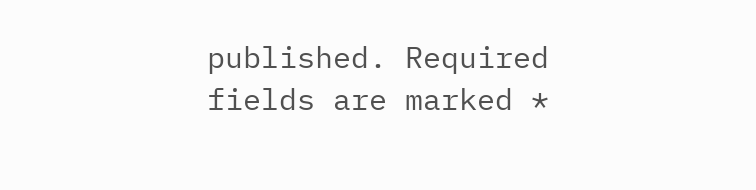published. Required fields are marked *